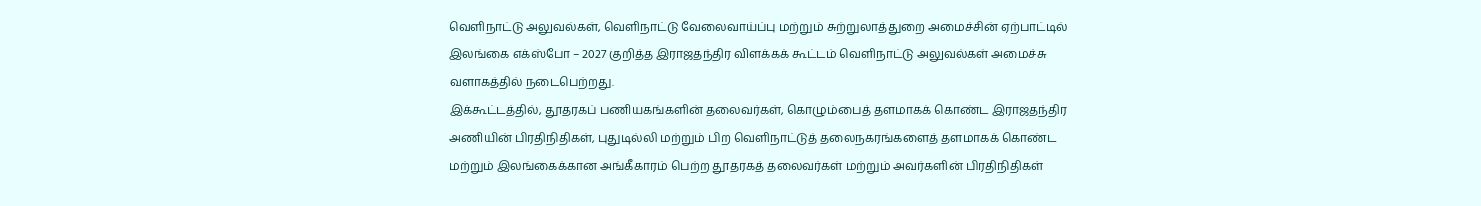வெளிநாட்டு அலுவல்கள், வெளிநாட்டு வேலைவாய்ப்பு மற்றும் சுற்றுலாத்துறை அமைச்சின் ஏற்பாட்டில் இலங்கை எக்ஸ்போ – 2027 குறித்த இராஜதந்திர விளக்கக் கூட்டம் வெளிநாட்டு அலுவல்கள் அமைச்சு வளாகத்தில் நடைபெற்றது.
இக்கூட்டத்தில், தூதரகப் பணியகங்களின் தலைவர்கள், கொழும்பைத் தளமாகக் கொண்ட இராஜதந்திர அணியின் பிரதிநிதிகள், புதுடில்லி மற்றும் பிற வெளிநாட்டுத் தலைநகரங்களைத் தளமாகக் கொண்ட மற்றும் இலங்கைக்கான அங்கீகாரம் பெற்ற தூதரகத் தலைவர்கள் மற்றும் அவர்களின் பிரதிநிதிகள்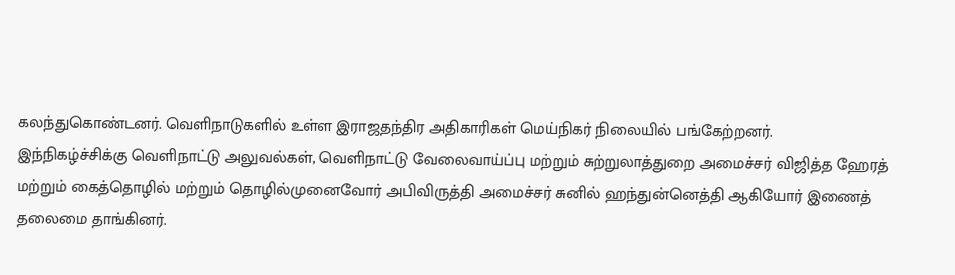கலந்துகொண்டனர். வெளிநாடுகளில் உள்ள இராஜதந்திர அதிகாரிகள் மெய்நிகர் நிலையில் பங்கேற்றனர்.
இந்நிகழ்ச்சிக்கு வெளிநாட்டு அலுவல்கள், வெளிநாட்டு வேலைவாய்ப்பு மற்றும் சுற்றுலாத்துறை அமைச்சர் விஜித்த ஹேரத் மற்றும் கைத்தொழில் மற்றும் தொழில்முனைவோர் அபிவிருத்தி அமைச்சர் சுனில் ஹந்துன்னெத்தி ஆகியோர் இணைத் தலைமை தாங்கினர்.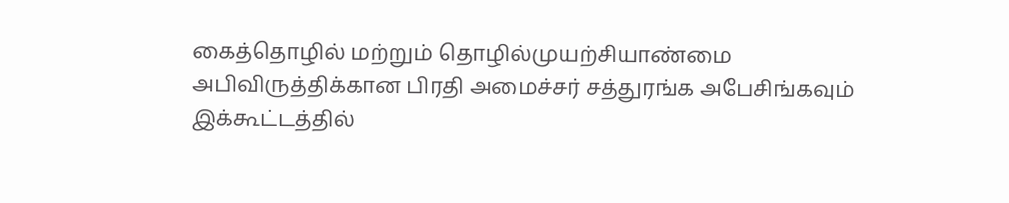கைத்தொழில் மற்றும் தொழில்முயற்சியாண்மை அபிவிருத்திக்கான பிரதி அமைச்சர் சத்துரங்க அபேசிங்கவும் இக்கூட்டத்தில்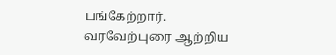பங்கேற்றார்.
வரவேற்புரை ஆற்றிய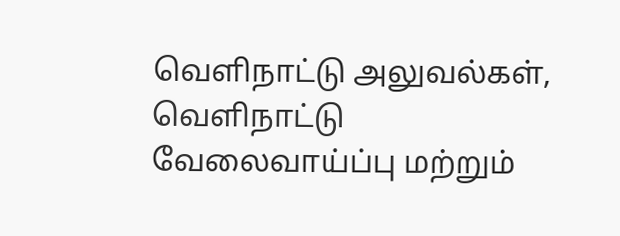வெளிநாட்டு அலுவல்கள், வெளிநாட்டு வேலைவாய்ப்பு மற்றும்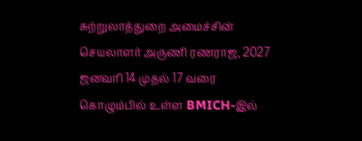சுற்றுலாத்துறை அமைச்சின் செயலாளர் அருணி ரணராஜ, 2027 ஜனவரி 14 முதல் 17 வரை கொழும்பில் உள்ள BMICH-இல்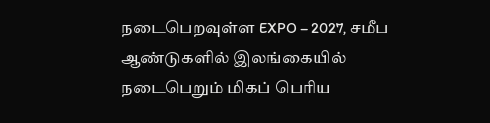நடைபெறவுள்ள EXPO – 2027, சமீப ஆண்டுகளில் இலங்கையில் நடைபெறும் மிகப் பெரிய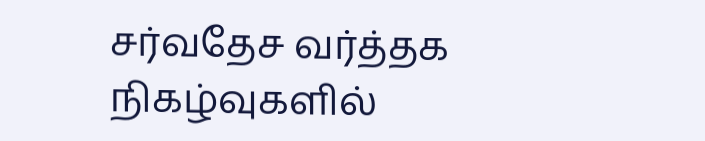சர்வதேச வர்த்தக நிகழ்வுகளில்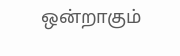ஒன்றாகும்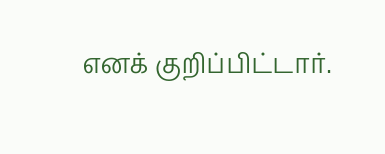எனக் குறிப்பிட்டார்.